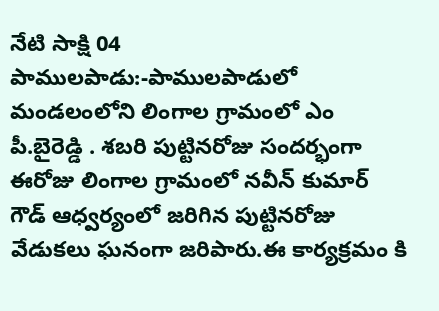నేటి సాక్షి 04 పాములపాడు:-పాములపాడులో మండలంలోని లింగాల గ్రామంలో ఎం పీ.బైరెడ్డి . శబరి పుట్టినరోజు సందర్భంగా ఈరోజు లింగాల గ్రామంలో నవీన్ కుమార్ గౌడ్ ఆధ్వర్యంలో జరిగిన పుట్టినరోజు వేడుకలు ఘనంగా జరిపారు.ఈ కార్యక్రమం కి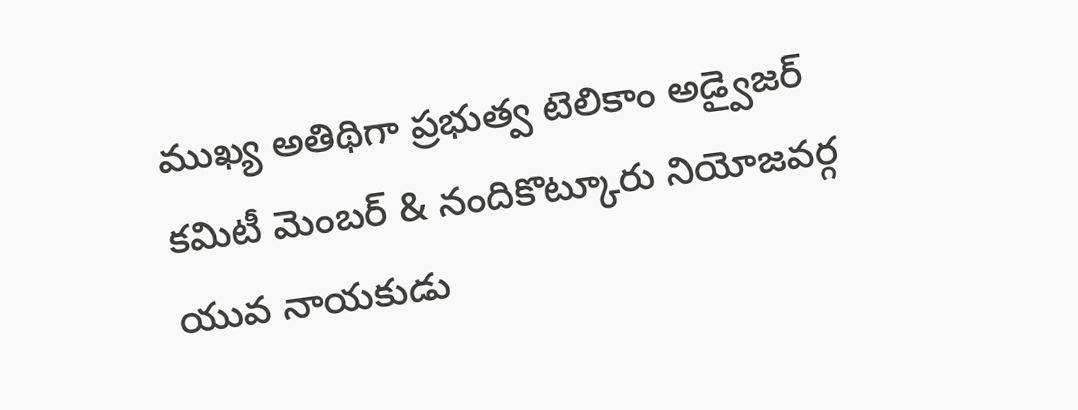ముఖ్య అతిథిగా ప్రభుత్వ టెలికాం అడ్వైజర్ కమిటీ మెంబర్ & నందికొట్కూరు నియోజవర్గ యువ నాయకుడు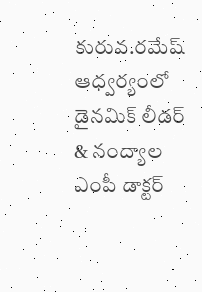కురువ.రమేష్ ఆధ్వర్యంలో డైనమిక్ లీడర్ & నంద్యాల ఎంపీ డాక్టర్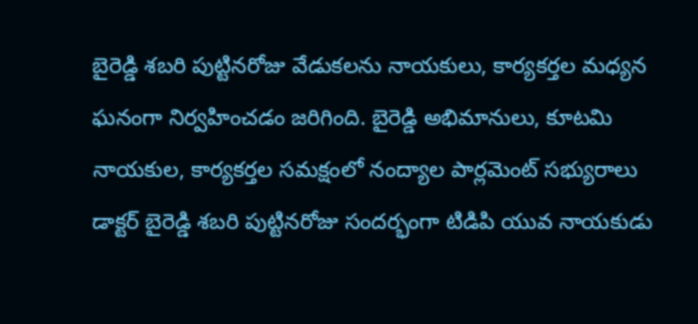బైరెడ్డి శబరి పుట్టినరోజు వేడుకలను నాయకులు, కార్యకర్తల మధ్యన ఘనంగా నిర్వహించడం జరిగింది. బైరెడ్డి అభిమానులు, కూటమి నాయకుల, కార్యకర్తల సమక్షంలో నంద్యాల పార్లమెంట్ సభ్యురాలు డాక్టర్ బైరెడ్డి శబరి పుట్టినరోజు సందర్భంగా టిడిపి యువ నాయకుడు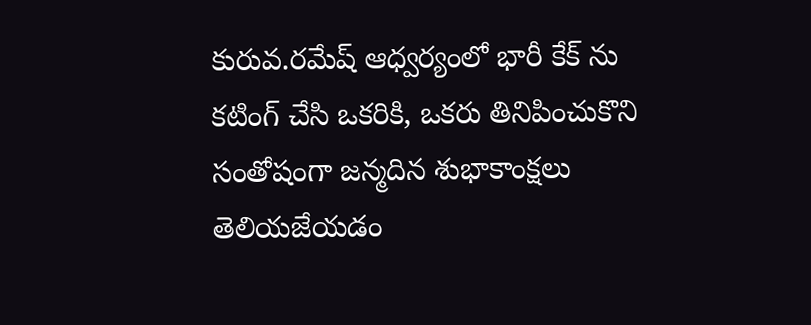కురువ.రమేష్ ఆధ్వర్యంలో భారీ కేక్ ను కటింగ్ చేసి ఒకరికి, ఒకరు తినిపించుకొని సంతోషంగా జన్మదిన శుభాకాంక్షలు తెలియజేయడం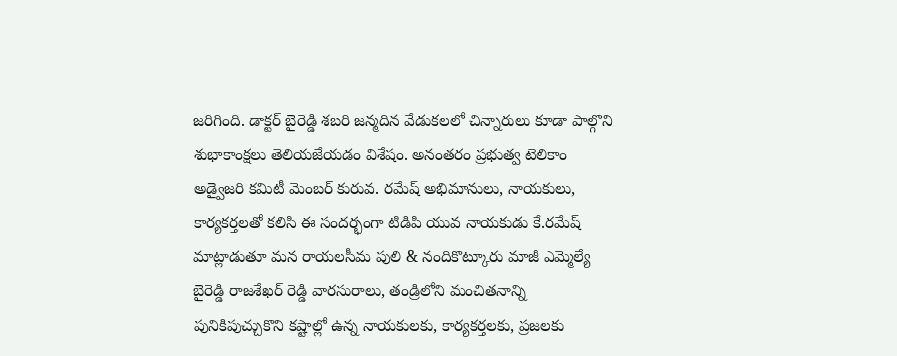జరిగింది. డాక్టర్ బైరెడ్డి శబరి జన్మదిన వేడుకలలో చిన్నారులు కూడా పాల్గొని శుభాకాంక్షలు తెలియజేయడం విశేషం. అనంతరం ప్రభుత్వ టెలికాం అడ్వైజరి కమిటీ మెంబర్ కురువ. రమేష్ అభిమానులు, నాయకులు, కార్యకర్తలతో కలిసి ఈ సందర్భంగా టిడిపి యువ నాయకుడు కే.రమేష్ మాట్లాడుతూ మన రాయలసీమ పులి & నందికొట్కూరు మాజీ ఎమ్మెల్యే బైరెడ్డి రాజశేఖర్ రెడ్డి వారసురాలు, తండ్రిలోని మంచితనాన్ని పునికిపుచ్చుకొని కష్టాల్లో ఉన్న నాయకులకు, కార్యకర్తలకు, ప్రజలకు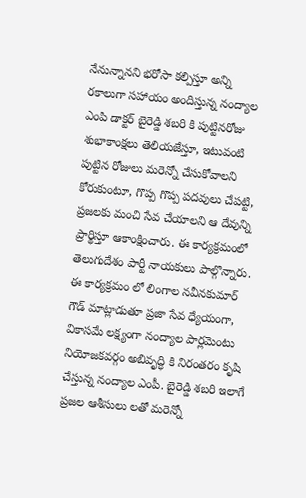నేనున్నానని భరోసా కల్పిస్తూ అన్ని రకాలుగా సహాయం అందిస్తున్న నంద్యాల ఎంపి డాక్టర్ బైరెడ్డి శబరి కి పుట్టినరోజు శుభాకాంక్షలు తెలియజేస్తూ, ఇటువంటి పుట్టిన రోజులు మరెన్నో చేసుకోవాలని కోరుకుంటూ, గొప్ప గొప్ప పదవులు చేపట్టి, ప్రజలకు మంచి సేవ చేయాలని ఆ దేవున్ని ప్రార్థిస్తూ ఆకాంక్షించారు. ఈ కార్యక్రమంలో తెలుగుదేశం పార్టీ నాయకులు పాల్గొన్నారు. ఈ కార్యక్రమం లో లింగాల నవీనకుమార్ గౌడ్ మాట్లాడుతూ ప్రజా సేవ ధ్యేయంగా, వికాసమే లక్ష్యంగా నంద్యాల పార్లమెంటు నియోజకవర్గం అబివృద్ధి కి నిరంతరం కృషి చేస్తున్న నంద్యాల ఎంపీ. బైరెడ్డి శబరి ఇలాగే ప్రజల ఆశీసులు లతో మరెన్నో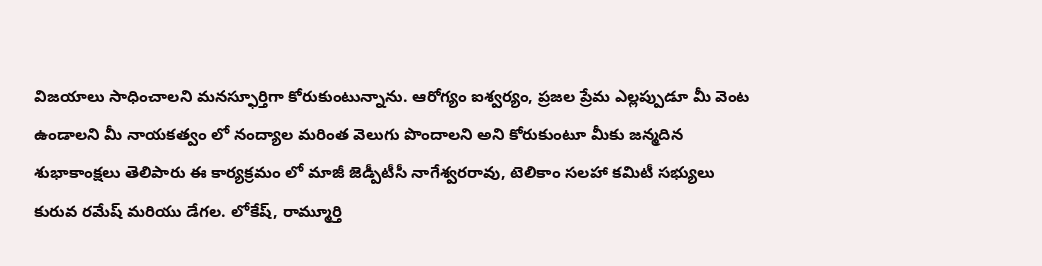విజయాలు సాధించాలని మనస్ఫూర్తిగా కోరుకుంటున్నాను. ఆరోగ్యం ఐశ్వర్యం, ప్రజల ప్రేమ ఎల్లప్పుడూ మీ వెంట ఉండాలని మీ నాయకత్వం లో నంద్యాల మరింత వెలుగు పొందాలని అని కోరుకుంటూ మీకు జన్మదిన శుభాకాంక్షలు తెలిపారు ఈ కార్యక్రమం లో మాజీ జెడ్పీటీసీ నాగేశ్వరరావు, టెలికాం సలహా కమిటీ సభ్యులు కురువ రమేష్ మరియు డేగల. లోకేష్, రామ్మూర్తి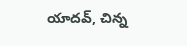యాదవ్, చిన్న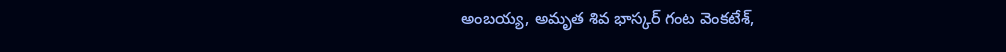అంబయ్య, అమృత శివ భాస్కర్ గంట వెంకటేశ్,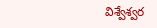విశ్వేశ్వర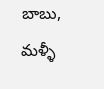బాబు, మళ్ళీ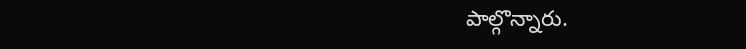పాల్గొన్నారు.